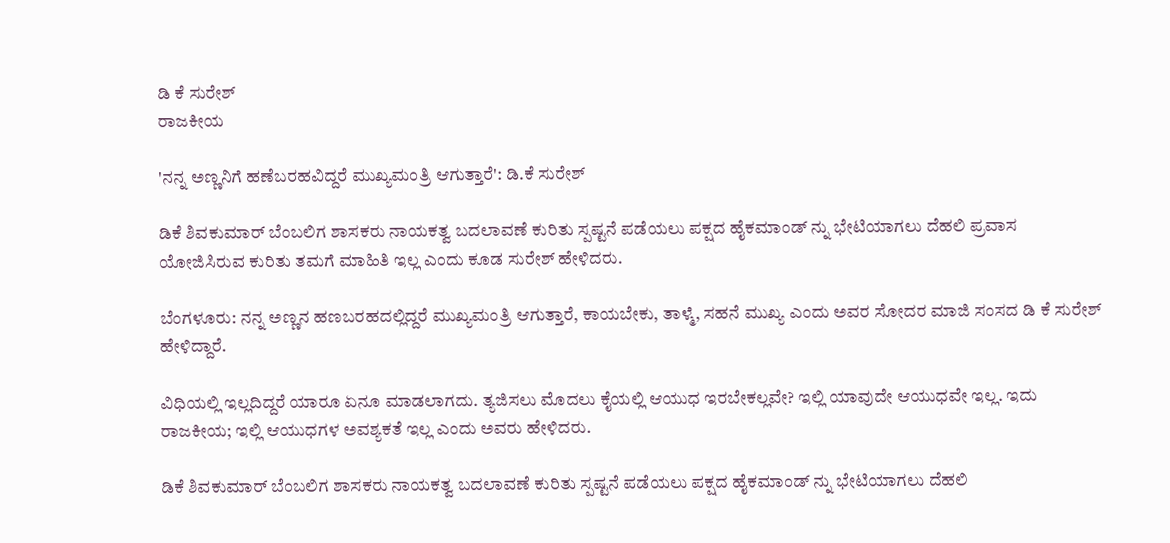ಡಿ ಕೆ ಸುರೇಶ್
ರಾಜಕೀಯ

'ನನ್ನ ಅಣ್ಣನಿಗೆ ಹಣೆಬರಹವಿದ್ದರೆ ಮುಖ್ಯಮಂತ್ರಿ ಆಗುತ್ತಾರೆ': ಡಿ.ಕೆ ಸುರೇಶ್

ಡಿಕೆ ಶಿವಕುಮಾರ್ ಬೆಂಬಲಿಗ ಶಾಸಕರು ನಾಯಕತ್ವ ಬದಲಾವಣೆ ಕುರಿತು ಸ್ಪಷ್ಟನೆ ಪಡೆಯಲು ಪಕ್ಷದ ಹೈಕಮಾಂಡ್ ನ್ನು ಭೇಟಿಯಾಗಲು ದೆಹಲಿ ಪ್ರವಾಸ ಯೋಜಿಸಿರುವ ಕುರಿತು ತಮಗೆ ಮಾಹಿತಿ ಇಲ್ಲ ಎಂದು ಕೂಡ ಸುರೇಶ್ ಹೇಳಿದರು.

ಬೆಂಗಳೂರು: ನನ್ನ ಅಣ್ಣನ ಹಣಬರಹದಲ್ಲಿದ್ದರೆ ಮುಖ್ಯಮಂತ್ರಿ ಆಗುತ್ತಾರೆ, ಕಾಯಬೇಕು, ತಾಳ್ಮೆ, ಸಹನೆ ಮುಖ್ಯ ಎಂದು ಅವರ ಸೋದರ ಮಾಜಿ ಸಂಸದ ಡಿ ಕೆ ಸುರೇಶ್ ಹೇಳಿದ್ದಾರೆ.

ವಿಧಿಯಲ್ಲಿ ಇಲ್ಲದಿದ್ದರೆ ಯಾರೂ ಏನೂ ಮಾಡಲಾಗದು. ತ್ಯಜಿಸಲು ಮೊದಲು ಕೈಯಲ್ಲಿ ಆಯುಧ ಇರಬೇಕಲ್ಲವೇ? ಇಲ್ಲಿ ಯಾವುದೇ ಆಯುಧವೇ ಇಲ್ಲ. ಇದು ರಾಜಕೀಯ; ಇಲ್ಲಿ ಆಯುಧಗಳ ಅವಶ್ಯಕತೆ ಇಲ್ಲ ಎಂದು ಅವರು ಹೇಳಿದರು.

ಡಿಕೆ ಶಿವಕುಮಾರ್ ಬೆಂಬಲಿಗ ಶಾಸಕರು ನಾಯಕತ್ವ ಬದಲಾವಣೆ ಕುರಿತು ಸ್ಪಷ್ಟನೆ ಪಡೆಯಲು ಪಕ್ಷದ ಹೈಕಮಾಂಡ್ ನ್ನು ಭೇಟಿಯಾಗಲು ದೆಹಲಿ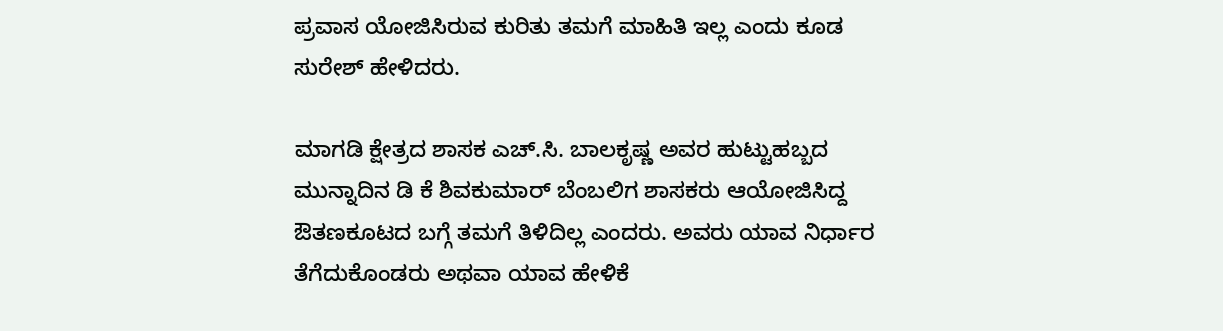ಪ್ರವಾಸ ಯೋಜಿಸಿರುವ ಕುರಿತು ತಮಗೆ ಮಾಹಿತಿ ಇಲ್ಲ ಎಂದು ಕೂಡ ಸುರೇಶ್ ಹೇಳಿದರು.

ಮಾಗಡಿ ಕ್ಷೇತ್ರದ ಶಾಸಕ ಎಚ್.ಸಿ. ಬಾಲಕೃಷ್ಣ ಅವರ ಹುಟ್ಟುಹಬ್ಬದ ಮುನ್ನಾದಿನ ಡಿ ಕೆ ಶಿವಕುಮಾರ್ ಬೆಂಬಲಿಗ ಶಾಸಕರು ಆಯೋಜಿಸಿದ್ದ ಔತಣಕೂಟದ ಬಗ್ಗೆ ತಮಗೆ ತಿಳಿದಿಲ್ಲ ಎಂದರು. ಅವರು ಯಾವ ನಿರ್ಧಾರ ತೆಗೆದುಕೊಂಡರು ಅಥವಾ ಯಾವ ಹೇಳಿಕೆ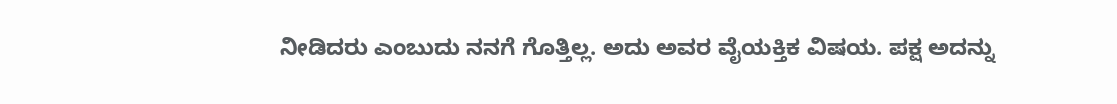ನೀಡಿದರು ಎಂಬುದು ನನಗೆ ಗೊತ್ತಿಲ್ಲ. ಅದು ಅವರ ವೈಯಕ್ತಿಕ ವಿಷಯ. ಪಕ್ಷ ಅದನ್ನು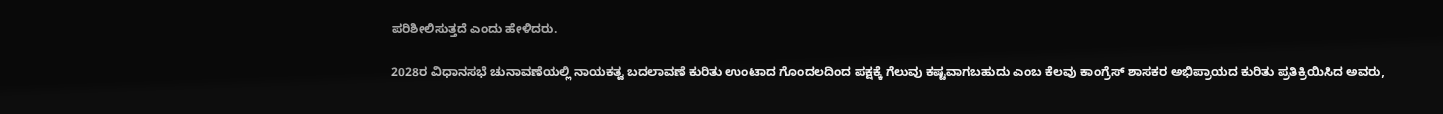ಪರಿಶೀಲಿಸುತ್ತದೆ ಎಂದು ಹೇಳಿದರು.

2028ರ ವಿಧಾನಸಭೆ ಚುನಾವಣೆಯಲ್ಲಿ ನಾಯಕತ್ವ ಬದಲಾವಣೆ ಕುರಿತು ಉಂಟಾದ ಗೊಂದಲದಿಂದ ಪಕ್ಷಕ್ಕೆ ಗೆಲುವು ಕಷ್ಟವಾಗಬಹುದು ಎಂಬ ಕೆಲವು ಕಾಂಗ್ರೆಸ್ ಶಾಸಕರ ಅಭಿಪ್ರಾಯದ ಕುರಿತು ಪ್ರತಿಕ್ರಿಯಿಸಿದ ಅವರು,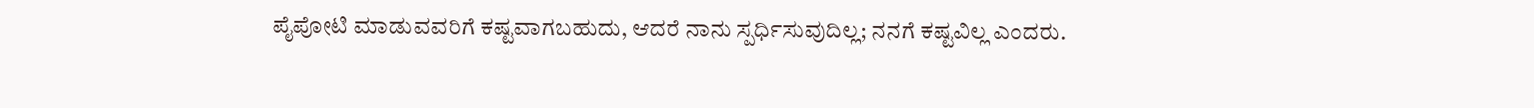ಪೈಪೋಟಿ ಮಾಡುವವರಿಗೆ ಕಷ್ಟವಾಗಬಹುದು, ಆದರೆ ನಾನು ಸ್ಪರ್ಧಿಸುವುದಿಲ್ಲ; ನನಗೆ ಕಷ್ಟವಿಲ್ಲ ಎಂದರು.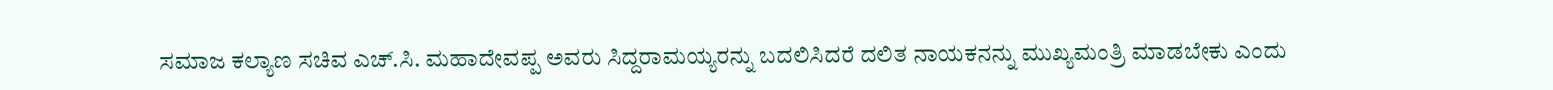ಸಮಾಜ ಕಲ್ಯಾಣ ಸಚಿವ ಎಚ್.ಸಿ. ಮಹಾದೇವಪ್ಪ ಅವರು ಸಿದ್ದರಾಮಯ್ಯರನ್ನು ಬದಲಿಸಿದರೆ ದಲಿತ ನಾಯಕನನ್ನು ಮುಖ್ಯಮಂತ್ರಿ ಮಾಡಬೇಕು ಎಂದು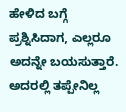ಹೇಳಿದ ಬಗ್ಗೆ ಪ್ರಶ್ನಿಸಿದಾಗ, ಎಲ್ಲರೂ ಅದನ್ನೇ ಬಯಸುತ್ತಾರೆ. ಅದರಲ್ಲಿ ತಪ್ಪೇನಿಲ್ಲ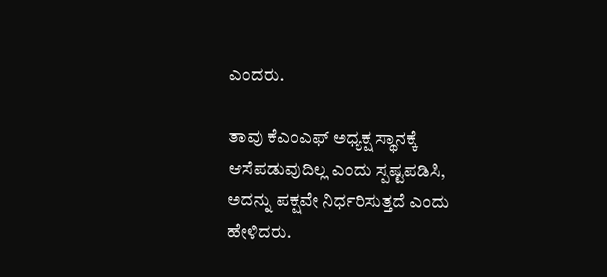ಎಂದರು.

ತಾವು ಕೆಎಂಎಫ್ ಅಧ್ಯಕ್ಷ ಸ್ಥಾನಕ್ಕೆ ಆಸೆಪಡುವುದಿಲ್ಲ ಎಂದು ಸ್ಪಷ್ಟಪಡಿಸಿ, ಅದನ್ನು ಪಕ್ಷವೇ ನಿರ್ಧರಿಸುತ್ತದೆ ಎಂದು ಹೇಳಿದರು.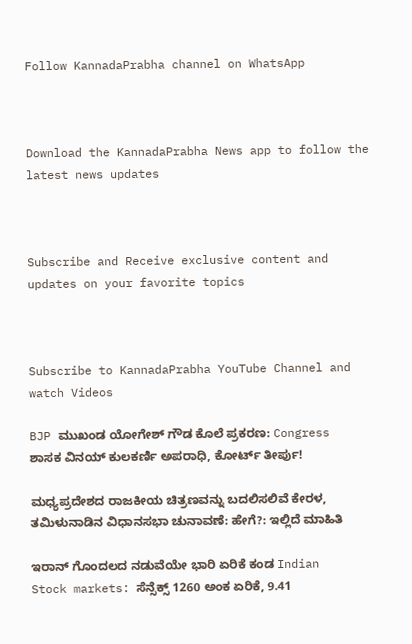Follow KannadaPrabha channel on WhatsApp



Download the KannadaPrabha News app to follow the latest news updates



Subscribe and Receive exclusive content and updates on your favorite topics



Subscribe to KannadaPrabha YouTube Channel and watch Videos

BJP ಮುಖಂಡ ಯೋಗೇಶ್ ಗೌಡ ಕೊಲೆ ಪ್ರಕರಣ: Congress ಶಾಸಕ ವಿನಯ್ ಕುಲಕರ್ಣಿ ಅಪರಾಧಿ, ಕೋರ್ಟ್ ತೀರ್ಪು!

ಮಧ್ಯಪ್ರದೇಶದ ರಾಜಕೀಯ ಚಿತ್ರಣವನ್ನು ಬದಲಿಸಲಿವೆ ಕೇರಳ, ತಮಿಳುನಾಡಿನ ವಿಧಾನಸಭಾ ಚುನಾವಣೆ: ಹೇಗೆ?: ಇಲ್ಲಿದೆ ಮಾಹಿತಿ

ಇರಾನ್ ಗೊಂದಲದ ನಡುವೆಯೇ ಭಾರಿ ಏರಿಕೆ ಕಂಡ Indian Stock markets: ಸೆನ್ಸೆಕ್ಸ್ 1260 ಅಂಕ ಏರಿಕೆ, 9.41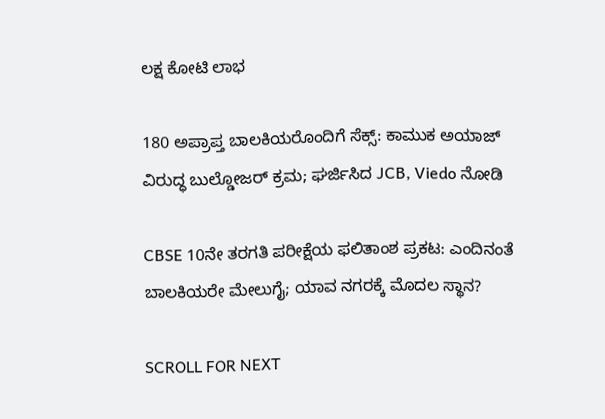ಲಕ್ಷ ಕೋಟಿ ಲಾಭ

180 ಅಪ್ರಾಪ್ತ ಬಾಲಕಿಯರೊಂದಿಗೆ ಸೆಕ್ಸ್: ಕಾಮುಕ ಅಯಾಜ್‌ ವಿರುದ್ಧ ಬುಲ್ಡೋಜರ್ ಕ್ರಮ; ಘರ್ಜಿಸಿದ JCB, Viedo ನೋಡಿ

CBSE 10ನೇ ತರಗತಿ ಪರೀಕ್ಷೆಯ ಫಲಿತಾಂಶ ಪ್ರಕಟ: ಎಂದಿನಂತೆ ಬಾಲಕಿಯರೇ ಮೇಲುಗೈ; ಯಾವ ನಗರಕ್ಕೆ ಮೊದಲ ಸ್ಥಾನ?

SCROLL FOR NEXT